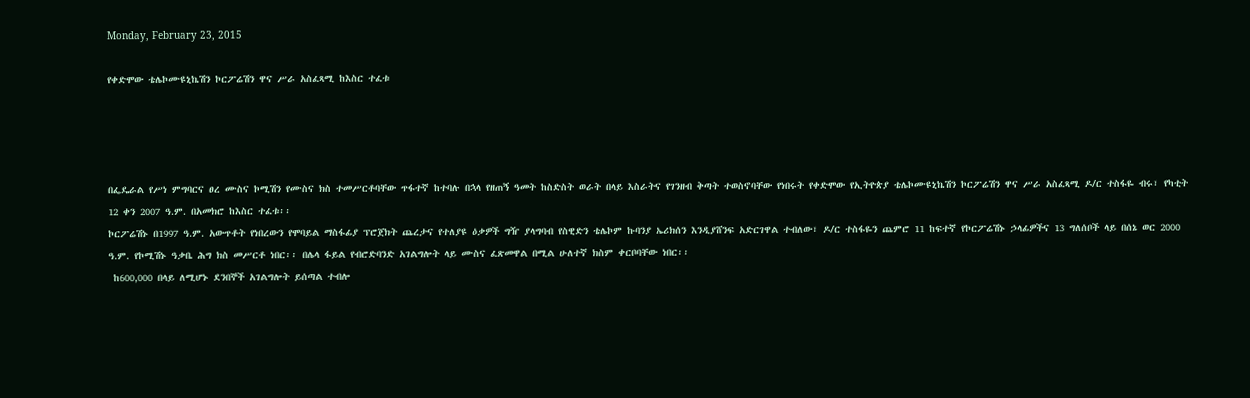Monday, February 23, 2015

የቀድሞው ቴሌኮሙዩኒኬሽን ኮርፖሬሽን ዋና ሥራ አስፈጻሚ ከእስር ተፈቱ




በፌዴራል የሥነ ምግባርና ፀረ ሙስና ኮሚሽን የሙስና ክስ ተመሥርቶባቸው ጥፋተኛ ከተባሉ በኋላ የዘጠኝ ዓመት ከስድስት ወራት በላይ እስራትና የገንዘብ ቅጣት ተወስኖባቸው የነበሩት የቀድሞው የኢትዮጵያ ቴሌኮሙዩኒኬሽን ኮርፖሬሽን ዋና ሥራ አስፈጻሚ ዶ/ር ተስፋዬ ብሩ፣ የካቲት 12 ቀን 2007 ዓ.ም. በአመክሮ ከእስር ተፈቱ፡፡
ኮርፖሬሽኑ በ1997 ዓ.ም. አውጥቶት የነበረውን የሞባይል ማስፋፊያ ፕሮጀክት ጨረታና የተለያዩ ዕቃዎች ግዥ ያላግባብ የስዊድን ቴሌኮም ኩባንያ ኤሪክሰን እንዲያሸንፍ አድርገዋል ተብለው፣ ዶ/ር ተስፋዬን ጨምሮ 11 ከፍተኛ የኮርፖሬሽኑ ኃላፊዎችና 13 ግለሰቦች ላይ በሰኔ ወር 2000 ዓ.ም. የኮሚሽኑ ዓቃቤ ሕግ ክስ መሥርቶ ነበር፡፡ በሌላ ፋይል የብሮድባንድ አገልግሎት ላይ ሙስና ፈጽመዋል በሚል ሁለተኛ ክስም ቀርቦባቸው ነበር፡፡
 ከ600,000 በላይ ለሚሆኑ ደንበኞች አገልግሎት ይሰጣል ተብሎ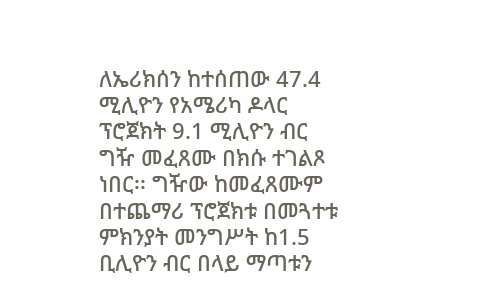ለኤሪክሰን ከተሰጠው 47.4 ሚሊዮን የአሜሪካ ዶላር ፕሮጀክት 9.1 ሚሊዮን ብር ግዥ መፈጸሙ በክሱ ተገልጾ ነበር፡፡ ግዥው ከመፈጸሙም በተጨማሪ ፕሮጀክቱ በመጓተቱ ምክንያት መንግሥት ከ1.5 ቢሊዮን ብር በላይ ማጣቱን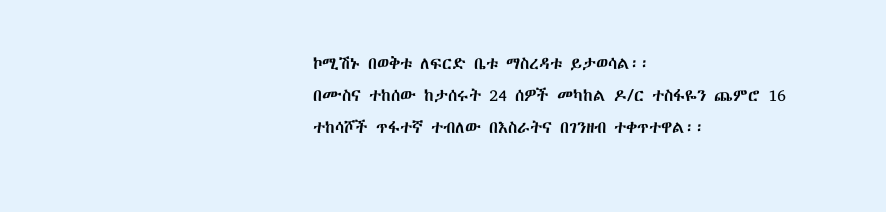ኮሚሽኑ በወቅቱ ለፍርድ ቤቱ ማስረዳቱ ይታወሳል፡፡
በሙስና ተከሰው ከታሰሩት 24 ሰዎች መካከል ዶ/ር ተስፋዬን ጨምሮ 16 ተከሳሾች ጥፋተኛ ተብለው በእስራትና በገንዘብ ተቀጥተዋል፡፡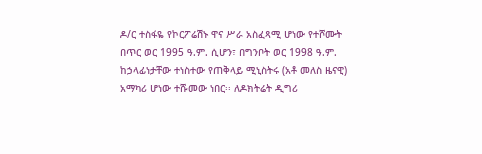ዶ/ር ተስፋዬ የኮርፖሬሽኑ ዋና ሥራ አስፈጻሚ ሆነው የተሾሙት በጥር ወር 1995 ዓ.ም. ሲሆን፣ በግንቦት ወር 1998 ዓ.ም. ከኃላፊነታቸው ተነስተው የጠቅላይ ሚኒስትሩ (አቶ መለስ ዜናዊ) አማካሪ ሆነው ተሹመው ነበር፡፡ ለዶክትሬት ዲግሪ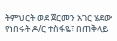ትምህርት ወደ ጀርመን አገር ሄደው የነበሩት ዶ/ር ተስፋዬ፣ በጠቅላይ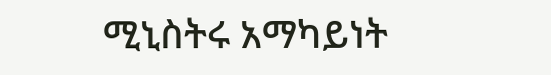ሚኒስትሩ አማካይነት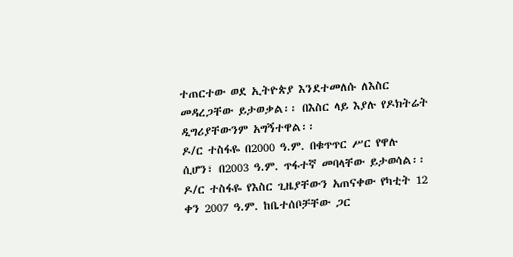ተጠርተው ወደ ኢትዮጵያ እንደተመለሱ ለእስር መዳረጋቸው ይታወቃል፡፡ በእስር ላይ እያሉ የዶክትሬት ዲግሪያቸውንም አግኝተዋል፡፡
ዶ/ር ተስፋዬ በ2000 ዓ.ም. በቁጥጥር ሥር የዋሉ ሲሆን፣ በ2003 ዓ.ም. ጥፋተኛ መባላቸው ይታወሳል፡፡ ዶ/ር ተስፋዬ የእስር ጊዜያቸውን አጠናቀው የካቲት 12 ቀን 2007 ዓ.ም. ከቤተሰቦቻቸው ጋር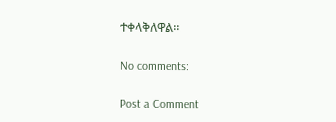ተቀላቅለዋል፡፡

No comments:

Post a Comment